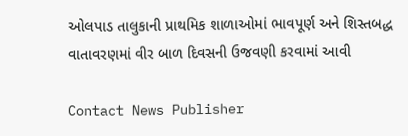ઓલપાડ તાલુકાની પ્રાથમિક શાળાઓમાં ભાવપૂર્ણ અને શિસ્તબદ્ધ વાતાવરણમાં વીર બાળ દિવસની ઉજવણી કરવામાં આવી

Contact News Publisher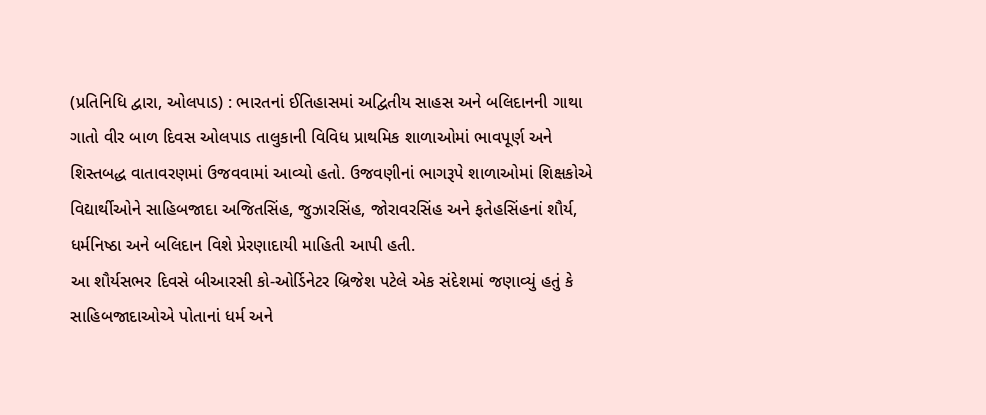(પ્રતિનિધિ દ્વારા, ઓલપાડ) : ભારતનાં ઈતિહાસમાં અદ્વિતીય સાહસ અને બલિદાનની ગાથા ગાતો વીર બાળ દિવસ ઓલપાડ તાલુકાની વિવિધ પ્રાથમિક શાળાઓમાં ભાવપૂર્ણ અને શિસ્તબદ્ધ વાતાવરણમાં ઉજવવામાં આવ્યો હતો. ઉજવણીનાં ભાગરૂપે શાળાઓમાં શિક્ષકોએ વિદ્યાર્થીઓને સાહિબજાદા અજિતસિંહ, જુઝારસિંહ, જોરાવરસિંહ અને ફતેહસિંહનાં શૌર્ય, ધર્મનિષ્ઠા અને બલિદાન વિશે પ્રેરણાદાયી માહિતી આપી હતી.
આ શૌર્યસભર દિવસે બીઆરસી કો-ઓર્ડિનેટર બ્રિજેશ પટેલે એક સંદેશમાં જણાવ્યું હતું કે સાહિબજાદાઓએ પોતાનાં ધર્મ અને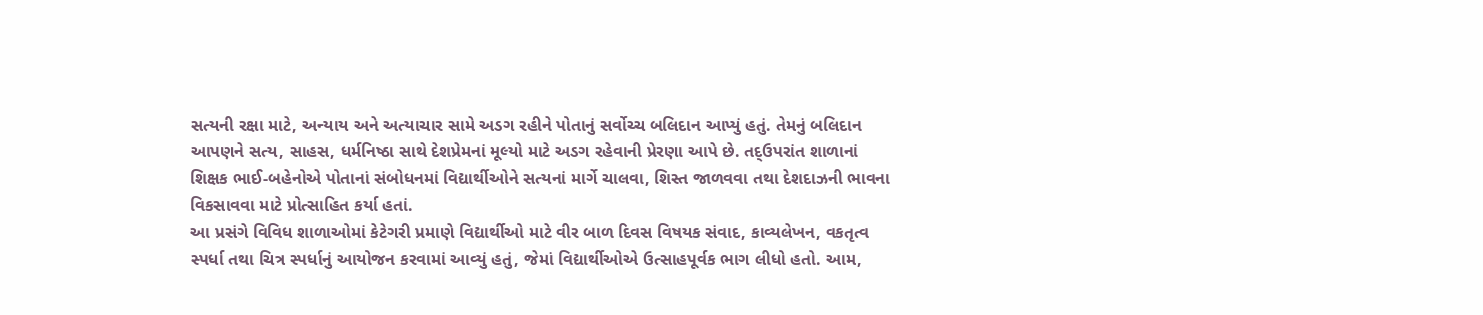સત્યની રક્ષા માટે, અન્યાય અને અત્યાચાર સામે અડગ રહીને પોતાનું સર્વોચ્ચ બલિદાન આપ્યું હતું. તેમનું બલિદાન આપણને સત્ય, સાહસ, ધર્મનિષ્ઠા સાથે દેશપ્રેમનાં મૂલ્યો માટે અડગ રહેવાની પ્રેરણા આપે છે. તદ્ઉપરાંત શાળાનાં શિક્ષક ભાઈ-બહેનોએ પોતાનાં સંબોધનમાં વિદ્યાર્થીઓને સત્યનાં માર્ગે ચાલવા, શિસ્ત જાળવવા તથા દેશદાઝની ભાવના વિકસાવવા માટે પ્રોત્સાહિત કર્યા હતાં.
આ પ્રસંગે વિવિધ શાળાઓમાં કેટેગરી પ્રમાણે વિદ્યાર્થીઓ માટે વીર બાળ દિવસ વિષયક સંવાદ, કાવ્યલેખન, વકતૃત્વ સ્પર્ધા તથા ચિત્ર સ્પર્ધાનું આયોજન કરવામાં આવ્યું હતું, જેમાં વિદ્યાર્થીઓએ ઉત્સાહપૂર્વક ભાગ લીધો હતો. આમ,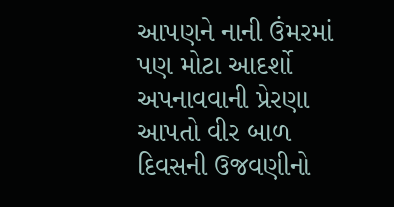આપણને નાની ઉંમરમાં પણ મોટા આદર્શો અપનાવવાની પ્રેરણા આપતો વીર બાળ દિવસની ઉજવણીનો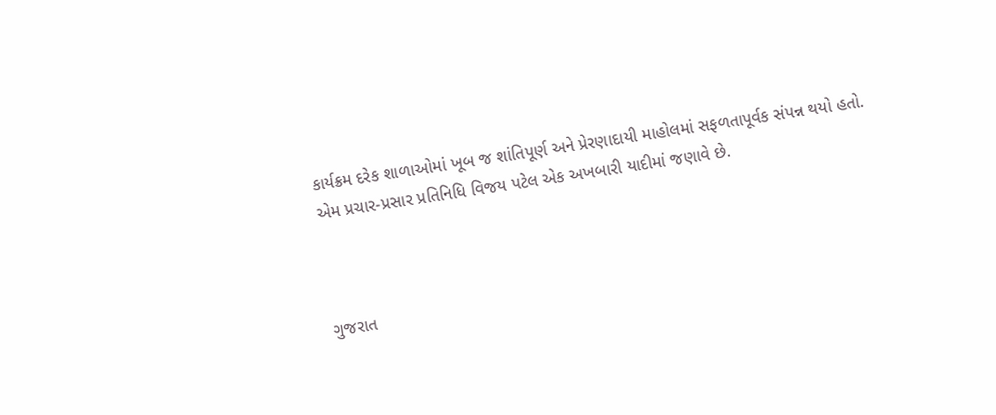કાર્યક્રમ દરેક શાળાઓમાં ખૂબ જ શાંતિપૂર્ણ અને પ્રેરણાદાયી માહોલમાં સફળતાપૂર્વક સંપન્ન થયો હતો. એમ પ્રચાર-પ્રસાર પ્રતિનિધિ વિજય પટેલ એક અખબારી યાદીમાં જણાવે છે.



ગુજરાત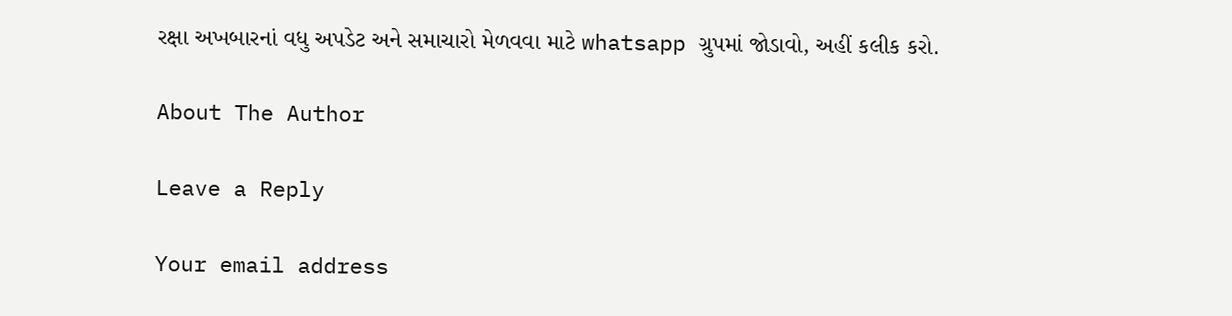રક્ષા અખબારનાં વધુ અપડેટ અને સમાચારો મેળવવા માટે whatsapp ગ્રુપમાં જોડાવો, અહીં કલીક કરો.

About The Author

Leave a Reply

Your email address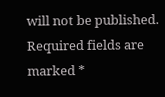will not be published. Required fields are marked *